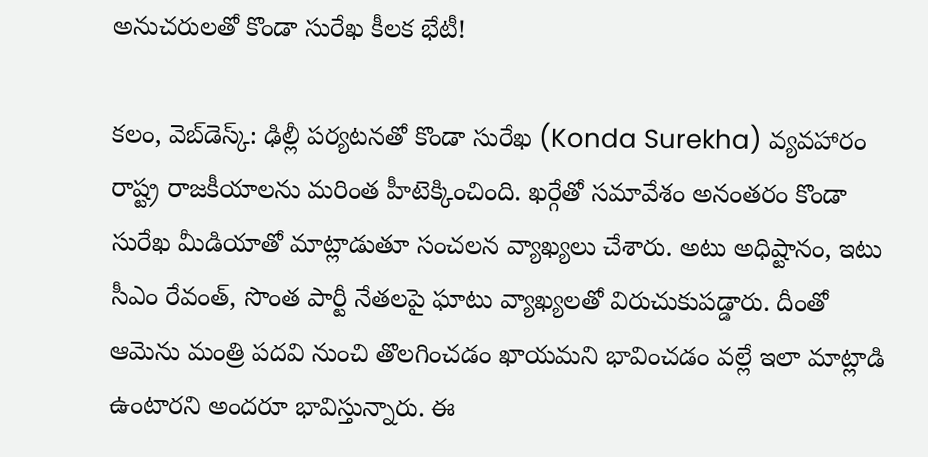అనుచ‌రుల‌తో కొండా సురేఖ కీల‌క భేటీ!

క‌లం, వెబ్‌డెస్క్: ఢిల్లీ ప‌ర్య‌ట‌న‌తో కొండా సురేఖ (Konda Surekha) వ్య‌వ‌హారం రాష్ట్ర రాజ‌కీయాల‌ను మ‌రింత హీటెక్కించింది. ఖ‌ర్గేతో స‌మావేశం అనంత‌రం కొండా సురేఖ మీడియాతో మాట్లాడుతూ సంచ‌ల‌న వ్యాఖ్య‌లు చేశారు. అటు అధిష్టానం, ఇటు సీఎం రేవంత్‌, సొంత పార్టీ నేత‌ల‌పై ఘాటు వ్యాఖ్య‌ల‌తో విరుచుకుప‌డ్డారు. దీంతో ఆమెను మంత్రి ప‌ద‌వి నుంచి తొల‌గించ‌డం ఖాయ‌మ‌ని భావించ‌డం వ‌ల్లే ఇలా మాట్లాడి ఉంటార‌ని అంద‌రూ భావిస్తున్నారు. ఈ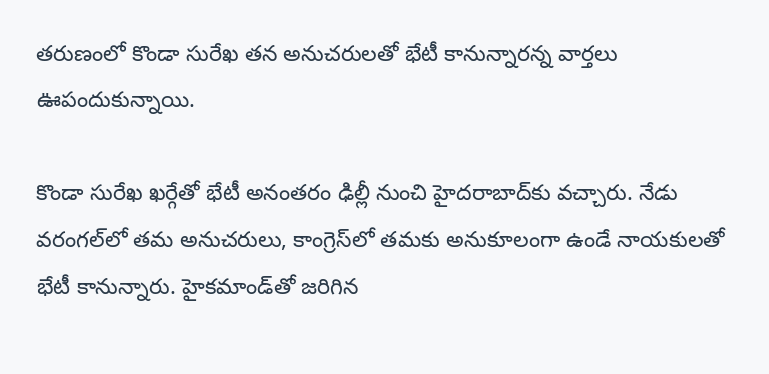త‌రుణంలో కొండా సురేఖ త‌న అనుచ‌రుల‌తో భేటీ కానున్నార‌న్న వార్త‌లు ఊపందుకున్నాయి.

కొండా సురేఖ ఖ‌ర్గేతో భేటీ అనంత‌రం ఢిల్లీ నుంచి హైద‌రాబాద్‌కు వ‌చ్చారు. నేడు వ‌రంగ‌ల్‌లో త‌మ అనుచ‌రులు, కాంగ్రెస్‌లో త‌మ‌కు అనుకూలంగా ఉండే నాయ‌కుల‌తో భేటీ కానున్నారు. హైక‌మాండ్‌తో జ‌రిగిన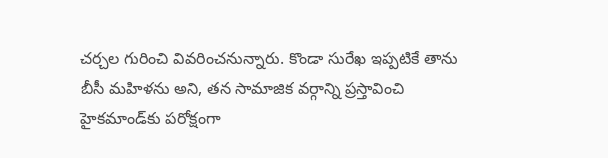చ‌ర్చ‌ల గురించి వివ‌రించ‌నున్నారు. కొండా సురేఖ ఇప్ప‌టికే తాను బీసీ మ‌హిళ‌ను అని, త‌న సామాజిక వ‌ర్గాన్ని ప్ర‌స్తావించి హైక‌మాండ్‌కు ప‌రోక్షంగా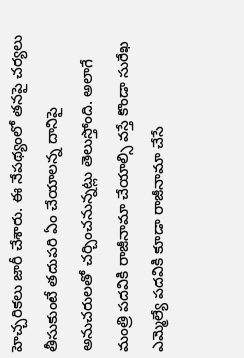హెచ్చ‌రిక‌లు జారీ చేశారు. ఈ నేప‌థ్యంలో త‌న‌పై చ‌ర్య‌లు తీసుకుంటే త‌దుప‌రి ఏం చేయాల‌న్న దానిపై అనుచ‌రుల‌తో చ‌ర్చించ‌నున్న‌ట్లు తెలుస్తోంది. అలాగే మంత్రి ప‌ద‌వికి రాజీనామా చేయాల్సి వ‌స్తే కొండా సురేఖ ఎమ్మెల్యే ప‌ద‌వికి కూడా రాజీనామా చేసే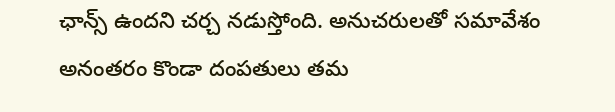ఛాన్స్ ఉంద‌ని చ‌ర్చ న‌డుస్తోంది. అనుచ‌రుల‌తో స‌మావేశం అనంత‌రం కొండా దంప‌తులు త‌మ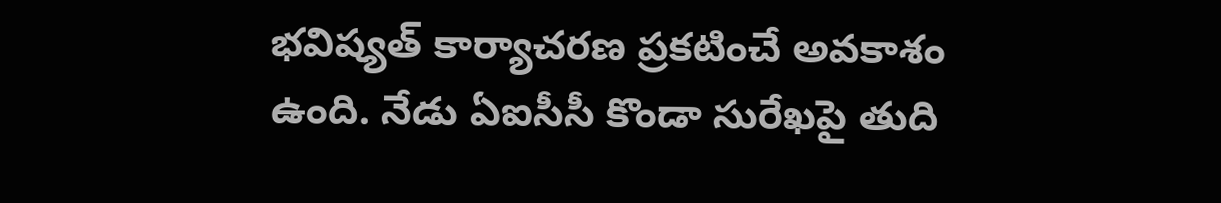భవిష్యత్ కార్యాచరణ ప్రకటించే అవకాశం ఉంది. నేడు ఏఐసీసీ కొండా సురేఖ‌పై తుది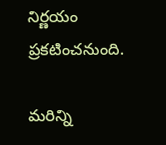నిర్ణ‌యం ప్ర‌క‌టించ‌నుంది.

మ‌రిన్ని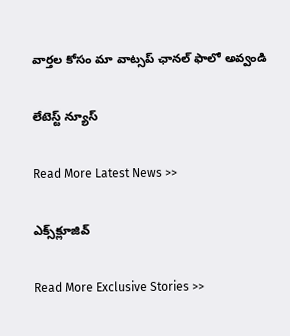వార్త‌ల కోసం మా వాట్స‌ప్ ఛాన‌ల్ ఫాలో అవ్వండి

లేటెస్ట్ న్యూస్‌

Read More Latest News >>

ఎక్స్‌క్లూజివ్‌

Read More Exclusive Stories >>